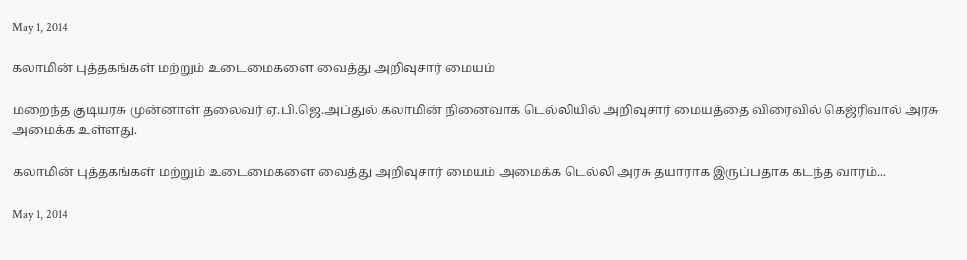May 1, 2014

கலாமின் புத்தகங்கள் மற்றும் உடைமைகளை வைத்து அறிவுசார் மையம்

மறைந்த குடியரசு முன்னாள் தலைவர் ஏ.பி.ஜெ.அப்துல் கலாமின் நினைவாக டெல்லியில் அறிவுசார் மையத்தை விரைவில் கெஜ்ரிவால் அரசு அமைக்க உள்ளது.

கலாமின் புத்தகங்கள் மற்றும் உடைமைகளை வைத்து அறிவுசார் மையம் அமைக்க டெல்லி அரசு தயாராக இருப்பதாக கடந்த வாரம்...

May 1, 2014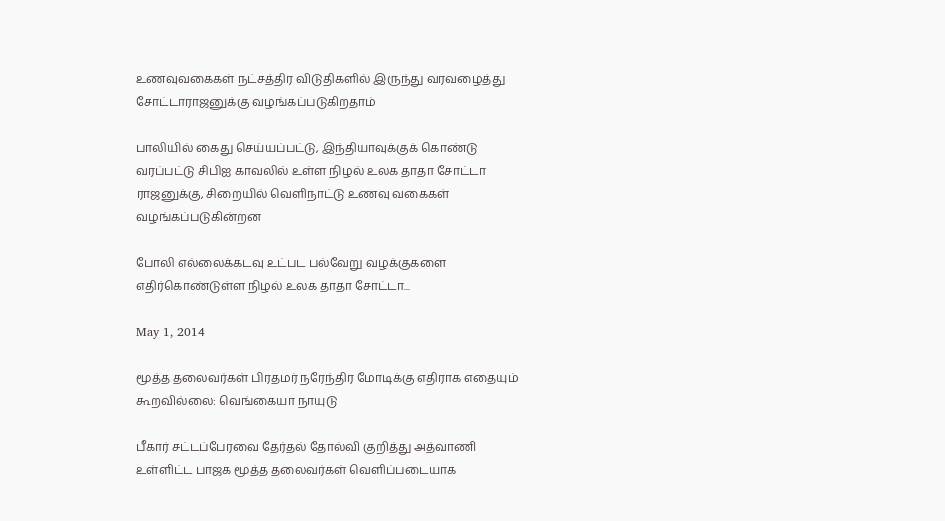உணவுவகைகள் நட்சத்திர விடுதிகளில் இருந்து வரவழைத்து சோட்டாராஜனுக்கு வழங்கப்படுகிறதாம்

பாலியில் கைது செய்யப்பட்டு, இந்தியாவுக்குக் கொண்டு வரப்பட்டு சிபிஐ காவலில் உள்ள நிழல் உலக தாதா சோட்டா ராஜனுக்கு, சிறையில் வெளிநாட்டு உணவு வகைகள் வழங்கப்படுகின்றன

போலி எல்லைக்கடவு உட்பட பல்வேறு வழக்குகளை எதிர்கொண்டுள்ள நிழல் உலக தாதா சோட்டா...

May 1, 2014

மூத்த தலைவர்கள் பிரதமர் நரேந்திர மோடிக்கு எதிராக எதையும் கூறவில்லை: வெங்கையா நாயுடு

பீகார் சட்டப்பேரவை தேர்தல் தோல்வி குறித்து அத்வாணி உள்ளிட்ட பாஜக மூத்த தலைவர்கள் வெளிப்படையாக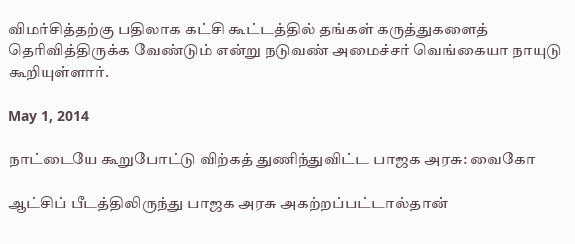விமர்சித்தற்கு பதிலாக கட்சி கூட்டத்தில் தங்கள் கருத்துகளைத் தெரிவித்திருக்க வேண்டும் என்று நடுவண் அமைச்சர் வெங்கையா நாயுடு கூறியுள்ளார்.

May 1, 2014

நாட்டையே கூறுபோட்டு விற்கத் துணிந்துவிட்ட பாஜக அரசு: வைகோ

ஆட்சிப் பீடத்திலிருந்து பாஜக அரசு அகற்றப்பட்டால்தான்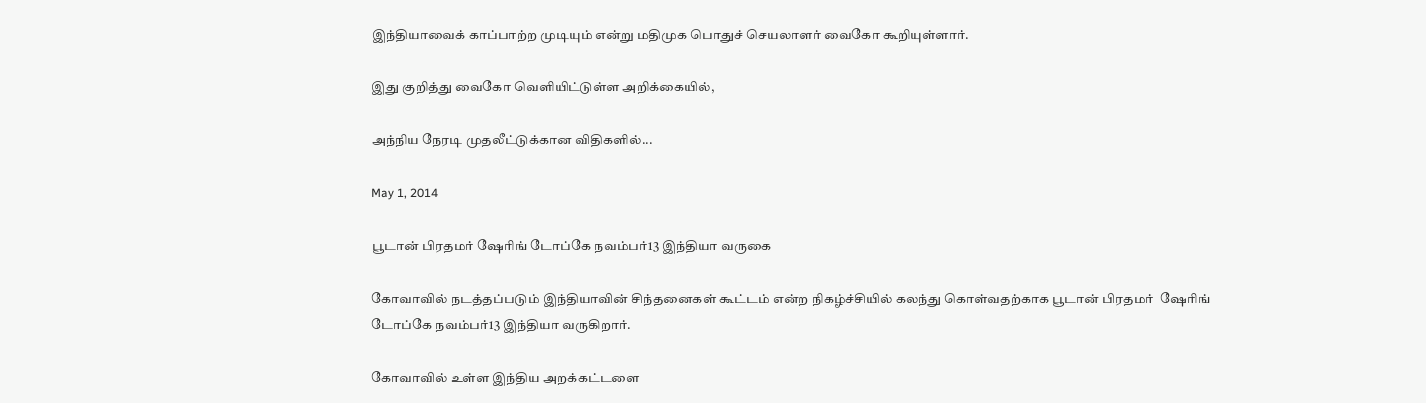இந்தியாவைக் காப்பாற்ற முடியும் என்று மதிமுக பொதுச் செயலாளர் வைகோ கூறியுள்ளார்.

இது குறித்து வைகோ வெளியிட்டுள்ள அறிக்கையில்,

அந்நிய நேரடி முதலீட்டுக்கான விதிகளில்...

May 1, 2014

பூடான் பிரதமர் ஷேரிங் டோப்கே நவம்பர்13 இந்தியா வருகை

கோவாவில் நடத்தப்படும் இந்தியாவின் சிந்தனைகள் கூட்டம் என்ற நிகழ்ச்சியில் கலந்து கொள்வதற்காக பூடான் பிரதமர்  ஷேரிங் டோப்கே நவம்பர்13 இந்தியா வருகிறார்.

கோவாவில் உள்ள இந்திய அறக்கட்டளை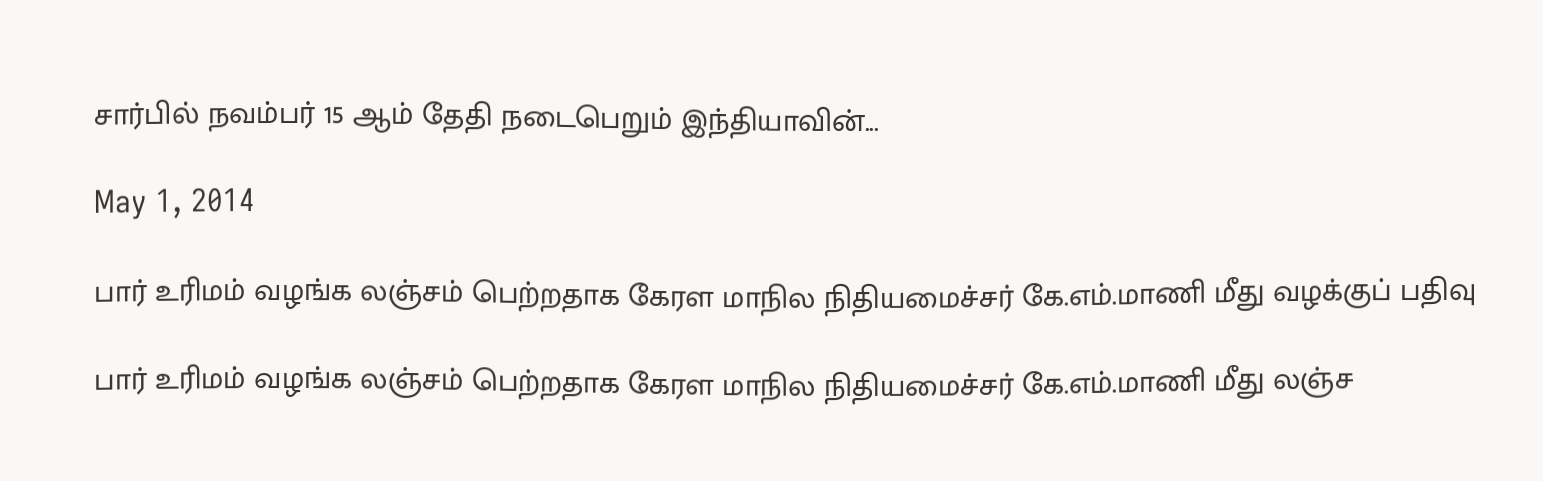சார்பில் நவம்பர் 15 ஆம் தேதி நடைபெறும் இந்தியாவின்...

May 1, 2014

பார் உரிமம் வழங்க லஞ்சம் பெற்றதாக கேரள மாநில நிதியமைச்சர் கே.எம்.மாணி மீது வழக்குப் பதிவு

பார் உரிமம் வழங்க லஞ்சம் பெற்றதாக கேரள மாநில நிதியமைச்சர் கே.எம்.மாணி மீது லஞ்ச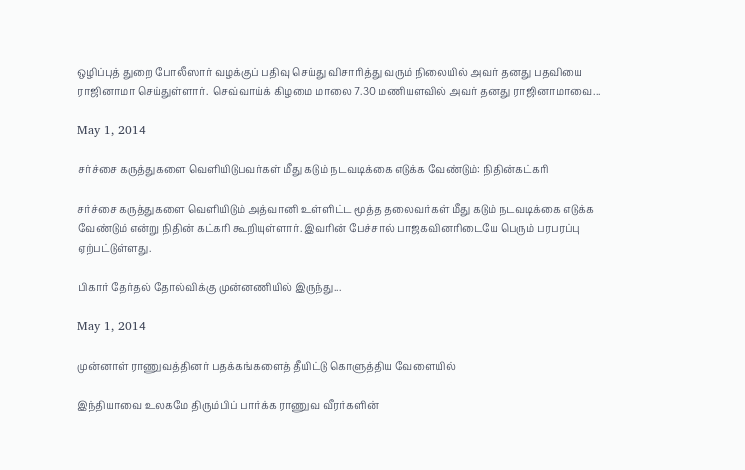ஒழிப்புத் துறை போலீஸார் வழக்குப் பதிவு செய்து விசாரித்து வரும் நிலையில் அவர் தனது பதவியை ராஜினாமா செய்துள்ளார்.  செவ்வாய்க் கிழமை மாலை 7.30 மணியளவில் அவர் தனது ராஜினாமாவை...

May 1, 2014

சர்ச்சை கருத்துகளை வெளியிடுபவர்கள் மீது கடும் நடவடிக்கை எடுக்க வேண்டும்: நிதின்கட்கரி

சர்ச்சை கருத்துகளை வெளியிடும் அத்வானி உள்ளிட்ட மூத்த தலைவர்கள் மீது கடும் நடவடிக்கை எடுக்க வேண்டும் என்று நிதின் கட்கரி கூறியுள்ளார். இவரின் பேச்சால் பாஜகவினரிடையே பெரும் பரபரப்பு ஏற்பட்டுள்ளது.

பிகார் தேர்தல் தோல்விக்கு முன்னணியில் இருந்து...

May 1, 2014

முன்னாள் ராணுவத்தினர் பதக்கங்களைத் தீயிட்டு கொளுத்திய வேளையில்

இந்தியாவை உலகமே திரும்பிப் பார்க்க ராணுவ வீரர்களின்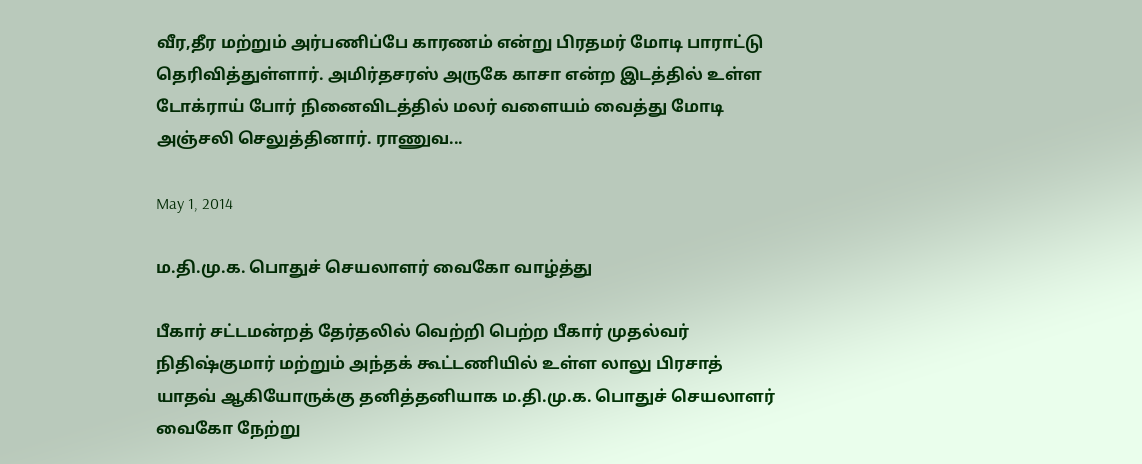வீர,தீர மற்றும் அர்பணிப்பே காரணம் என்று பிரதமர் மோடி பாராட்டு தெரிவித்துள்ளார். அமிர்தசரஸ் அருகே காசா என்ற இடத்தில் உள்ள டோக்ராய் போர் நினைவிடத்தில் மலர் வளையம் வைத்து மோடி அஞ்சலி செலுத்தினார். ராணுவ...

May 1, 2014

ம.தி.மு.க. பொதுச் செயலாளர் வைகோ வாழ்த்து

பீகார் சட்டமன்றத் தேர்தலில் வெற்றி பெற்ற பீகார் முதல்வர் நிதிஷ்குமார் மற்றும் அந்தக் கூட்டணியில் உள்ள லாலு பிரசாத் யாதவ் ஆகியோருக்கு தனித்தனியாக ம.தி.மு.க. பொதுச் செயலாளர் வைகோ நேற்று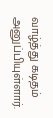வாழ்த்து கடிதம் அனுப்பியுள்ளார்.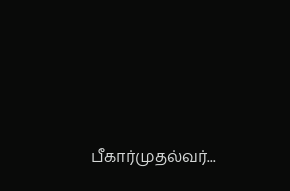பீகார்முதல்வர்...